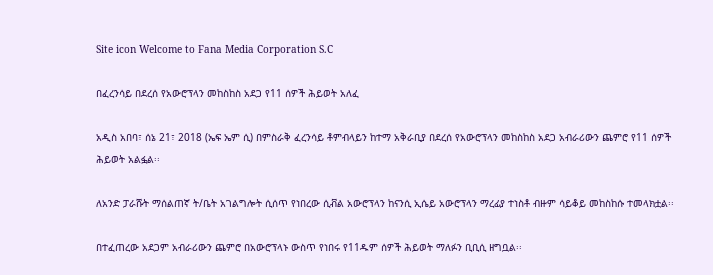Site icon Welcome to Fana Media Corporation S.C

በፈረንሳይ በደረሰ የአውሮፕላን መከስከስ አደጋ የ11 ሰዎች ሕይወት አለፈ

አዲስ አበባ፣ ሰኔ 21፣ 2018 (ኤፍ ኤም ሲ) በምስራቅ ፈረንሳይ ቶምብላይን ከተማ አቅራቢያ በደረሰ የአውሮፕላን መከስከስ አደጋ አብራሪውን ጨምሮ የ11 ሰዎች ሕይወት አልፏል፡፡

ለአንድ ፓራሹት ማሰልጠኛ ት/ቤት አገልግሎት ሲሰጥ የነበረው ሲቭል አውሮፕላን ከናንሲ ኢሴይ አውሮፕላን ማረፊያ ተነስቶ ብዙም ሳይቆይ መከስከሱ ተመላክቷል፡፡

በተፈጠረው አደጋም አብራሪውን ጨምሮ በአውሮፕላኑ ውስጥ የነበሩ የ11ዱም ሰዎች ሕይወት ማለፉን ቢቢሲ ዘግቧል፡፡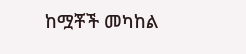ከሟቾች መካከል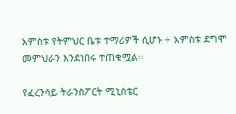አምስቱ የትምህር ቤቱ ተማሪዎች ሲሆኑ ÷ አምስቱ ደግሞ መምህራን እንደነበሩ ተጠቁሟል፡፡

የፈረንሳይ ትራንስፖርት ሚኒስቴር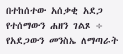በተከሰተው አሰቃቂ አደጋ የተሰማውን ሐዘን ገልጾ ÷ የአደጋውን መንስኤ ለማጣራት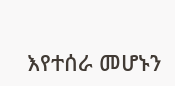እየተሰራ መሆኑን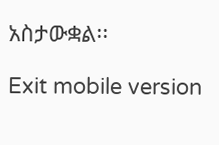አስታውቋል፡፡

Exit mobile version